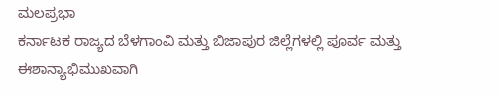ಮಲಪ್ರಭಾ
ಕರ್ನಾಟಕ ರಾಜ್ಯದ ಬೆಳಗಾಂವಿ ಮತ್ತು ಬಿಜಾಪುರ ಜಿಲ್ಲೆಗಳಲ್ಲಿ ಪೂರ್ವ ಮತ್ತು ಈಶಾನ್ಯಾಭಿಮುಖವಾಗಿ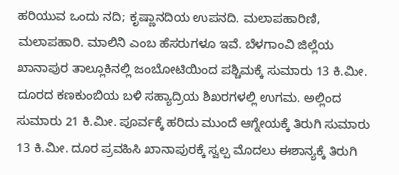ಹರಿಯುವ ಒಂದು ನದಿ; ಕೃಷ್ಣಾನದಿಯ ಉಪನದಿ. ಮಲಾಪಹಾರಿಣಿ, ಮಲಾಪಹಾರಿ. ಮಾಲಿನಿ ಎಂಬ ಹೆಸರುಗಳೂ ಇವೆ. ಬೆಳಗಾಂವಿ ಜಿಲ್ಲೆಯ ಖಾನಾಪುರ ತಾಲ್ಲೂಕಿನಲ್ಲಿ ಜಂಬೋಟಿಯಿಂದ ಪಶ್ಚಿಮಕ್ಕೆ ಸುಮಾರು 13 ಕಿ.ಮೀ. ದೂರದ ಕಣಕುಂಬಿಯ ಬಳಿ ಸಹ್ಯಾದ್ರಿಯ ಶಿಖರಗಳಲ್ಲಿ ಉಗಮ. ಅಲ್ಲಿಂದ ಸುಮಾರು 21 ಕಿ.ಮೀ. ಪೂರ್ವಕ್ಕೆ ಹರಿದು ಮುಂದೆ ಆಗ್ನೇಯಕ್ಕೆ ತಿರುಗಿ ಸುಮಾರು 13 ಕಿ.ಮೀ. ದೂರ ಪ್ರವಹಿಸಿ ಖಾನಾಪುರಕ್ಕೆ ಸ್ವಲ್ಪ ಮೊದಲು ಈಶಾನ್ಯಕ್ಕೆ ತಿರುಗಿ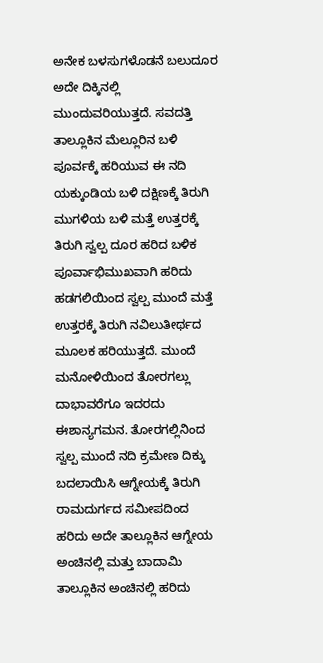ಅನೇಕ ಬಳಸುಗಳೊಡನೆ ಬಲುದೂರ ಅದೇ ದಿಕ್ಕಿನಲ್ಲಿ ಮುಂದುವರಿಯುತ್ತದೆ. ಸವದತ್ತಿ ತಾಲ್ಲೂಕಿನ ಮೆಲ್ಲೂರಿನ ಬಳಿ  ಪೂರ್ವಕ್ಕೆ ಹರಿಯುವ ಈ ನದಿ ಯಕ್ಕುಂಡಿಯ ಬಳಿ ದಕ್ಷಿಣಕ್ಕೆ ತಿರುಗಿ ಮುಗಳಿಯ ಬಳಿ ಮತ್ತೆ ಉತ್ತರಕ್ಕೆ ತಿರುಗಿ ಸ್ವಲ್ಪ ದೂರ ಹರಿದ ಬಳಿಕ ಪೂರ್ವಾಭಿಮುಖವಾಗಿ ಹರಿದು ಹಡಗಲಿಯಿಂದ ಸ್ವಲ್ಪ ಮುಂದೆ ಮತ್ತೆ ಉತ್ತರಕ್ಕೆ ತಿರುಗಿ ನವಿಲುತೀರ್ಥದ ಮೂಲಕ ಹರಿಯುತ್ತದೆ. ಮುಂದೆ ಮನೋಳಿಯಿಂದ ತೋರಗಲ್ಲು ದಾಭಾವರೆಗೂ ಇದರದು ಈಶಾನ್ಯಗಮನ. ತೋರಗಲ್ಲಿನಿಂದ ಸ್ವಲ್ಪ ಮುಂದೆ ನದಿ ಕ್ರಮೇಣ ದಿಕ್ಕು ಬದಲಾಯಿಸಿ ಆಗ್ನೇಯಕ್ಕೆ ತಿರುಗಿ ರಾಮದುರ್ಗದ ಸಮೀಪದಿಂದ ಹರಿದು ಅದೇ ತಾಲ್ಲೂಕಿನ ಆಗ್ನೇಯ ಅಂಚಿನಲ್ಲಿ ಮತ್ತು ಬಾದಾಮಿ ತಾಲ್ಲೂಕಿನ ಅಂಚಿನಲ್ಲಿ ಹರಿದು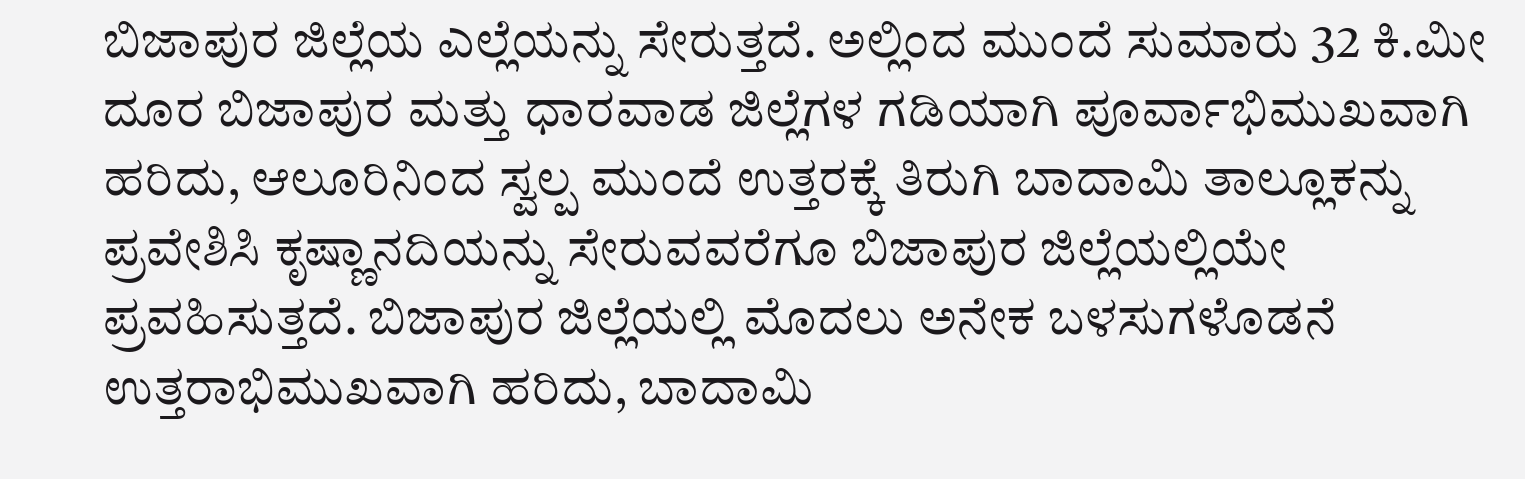ಬಿಜಾಪುರ ಜಿಲ್ಲೆಯ ಎಲ್ಲೆಯನ್ನು ಸೇರುತ್ತದೆ. ಅಲ್ಲಿಂದ ಮುಂದೆ ಸುಮಾರು 32 ಕಿ.ಮೀ ದೂರ ಬಿಜಾಪುರ ಮತ್ತು ಧಾರವಾಡ ಜಿಲ್ಲೆಗಳ ಗಡಿಯಾಗಿ ಪೂರ್ವಾಭಿಮುಖವಾಗಿ ಹರಿದು, ಆಲೂರಿನಿಂದ ಸ್ವಲ್ಪ ಮುಂದೆ ಉತ್ತರಕ್ಕೆ ತಿರುಗಿ ಬಾದಾಮಿ ತಾಲ್ಲೂಕನ್ನು ಪ್ರವೇಶಿಸಿ ಕೃಷ್ಣಾನದಿಯನ್ನು ಸೇರುವವರೆಗೂ ಬಿಜಾಪುರ ಜಿಲ್ಲೆಯಲ್ಲಿಯೇ ಪ್ರವಹಿಸುತ್ತದೆ. ಬಿಜಾಪುರ ಜಿಲ್ಲೆಯಲ್ಲಿ ಮೊದಲು ಅನೇಕ ಬಳಸುಗಳೊಡನೆ ಉತ್ತರಾಭಿಮುಖವಾಗಿ ಹರಿದು, ಬಾದಾಮಿ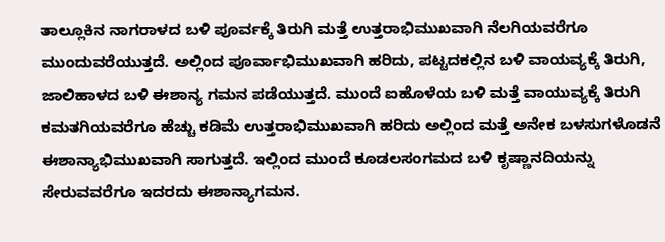ತಾಲ್ಲೂಕಿನ ನಾಗರಾಳದ ಬಳಿ ಪೂರ್ವಕ್ಕೆ ತಿರುಗಿ ಮತ್ತೆ ಉತ್ತರಾಭಿಮುಖವಾಗಿ ನೆಲಗಿಯವರೆಗೂ ಮುಂದುವರೆಯುತ್ತದೆ. ಅಲ್ಲಿಂದ ಪೂರ್ವಾಭಿಮುಖವಾಗಿ ಹರಿದು, ಪಟ್ಟದಕಲ್ಲಿನ ಬಳಿ ವಾಯವ್ಯಕ್ಕೆ ತಿರುಗಿ, ಜಾಲಿಹಾಳದ ಬಳಿ ಈಶಾನ್ಯ ಗಮನ ಪಡೆಯುತ್ತದೆ. ಮುಂದೆ ಐಹೊಳೆಯ ಬಳಿ ಮತ್ತೆ ವಾಯುವ್ಯಕ್ಕೆ ತಿರುಗಿ ಕಮತಗಿಯವರೆಗೂ ಹೆಚ್ಚು ಕಡಿಮೆ ಉತ್ತರಾಭಿಮುಖವಾಗಿ ಹರಿದು ಅಲ್ಲಿಂದ ಮತ್ತೆ ಅನೇಕ ಬಳಸುಗಳೊಡನೆ ಈಶಾನ್ಯಾಭಿಮುಖವಾಗಿ ಸಾಗುತ್ತದೆ. ಇಲ್ಲಿಂದ ಮುಂದೆ ಕೂಡಲಸಂಗಮದ ಬಳಿ ಕೃಷ್ಣಾನದಿಯನ್ನು ಸೇರುವವರೆಗೂ ಇದರದು ಈಶಾನ್ಯಾಗಮನ.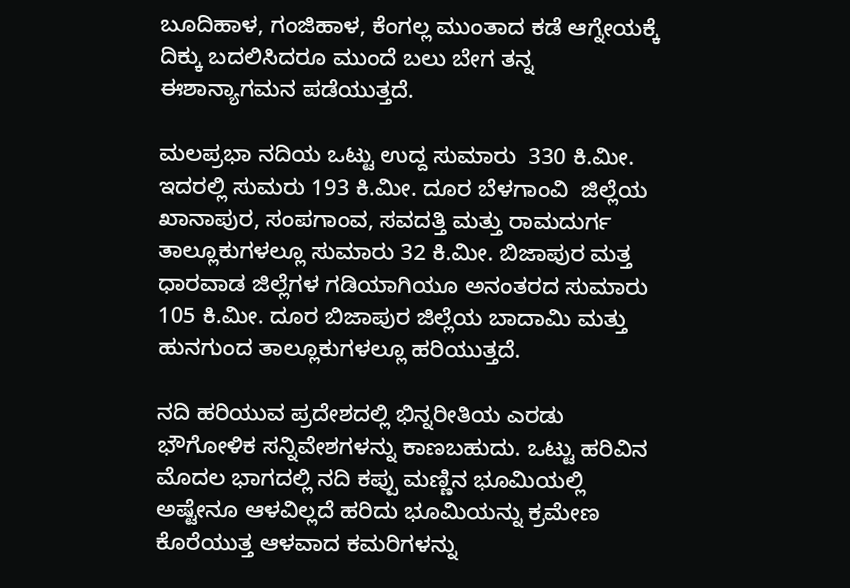ಬೂದಿಹಾಳ, ಗಂಜಿಹಾಳ, ಕೆಂಗಲ್ಲ ಮುಂತಾದ ಕಡೆ ಆಗ್ನೇಯಕ್ಕೆ ದಿಕ್ಕು ಬದಲಿಸಿದರೂ ಮುಂದೆ ಬಲು ಬೇಗ ತನ್ನ ಈಶಾನ್ಯಾಗಮನ ಪಡೆಯುತ್ತದೆ.

ಮಲಪ್ರಭಾ ನದಿಯ ಒಟ್ಟು ಉದ್ದ ಸುಮಾರು  330 ಕಿ.ಮೀ. ಇದರಲ್ಲಿ ಸುಮರು 193 ಕಿ.ಮೀ. ದೂರ ಬೆಳಗಾಂವಿ  ಜಿಲ್ಲೆಯ ಖಾನಾಪುರ, ಸಂಪಗಾಂವ, ಸವದತ್ತಿ ಮತ್ತು ರಾಮದುರ್ಗ ತಾಲ್ಲೂಕುಗಳಲ್ಲೂ ಸುಮಾರು 32 ಕಿ.ಮೀ. ಬಿಜಾಪುರ ಮತ್ತ ಧಾರವಾಡ ಜಿಲ್ಲೆಗಳ ಗಡಿಯಾಗಿಯೂ ಅನಂತರದ ಸುಮಾರು 105 ಕಿ.ಮೀ. ದೂರ ಬಿಜಾಪುರ ಜಿಲ್ಲೆಯ ಬಾದಾಮಿ ಮತ್ತು ಹುನಗುಂದ ತಾಲ್ಲೂಕುಗಳಲ್ಲೂ ಹರಿಯುತ್ತದೆ.

ನದಿ ಹರಿಯುವ ಪ್ರದೇಶದಲ್ಲಿ ಭಿನ್ನರೀತಿಯ ಎರಡು ಭೌಗೋಳಿಕ ಸನ್ನಿವೇಶಗಳನ್ನು ಕಾಣಬಹುದು. ಒಟ್ಟು ಹರಿವಿನ ಮೊದಲ ಭಾಗದಲ್ಲಿ ನದಿ ಕಪ್ಪು ಮಣ್ಣಿನ ಭೂಮಿಯಲ್ಲಿ ಅಷ್ಟೇನೂ ಆಳವಿಲ್ಲದೆ ಹರಿದು ಭೂಮಿಯನ್ನು ಕ್ರಮೇಣ ಕೊರೆಯುತ್ತ ಆಳವಾದ ಕಮರಿಗಳನ್ನು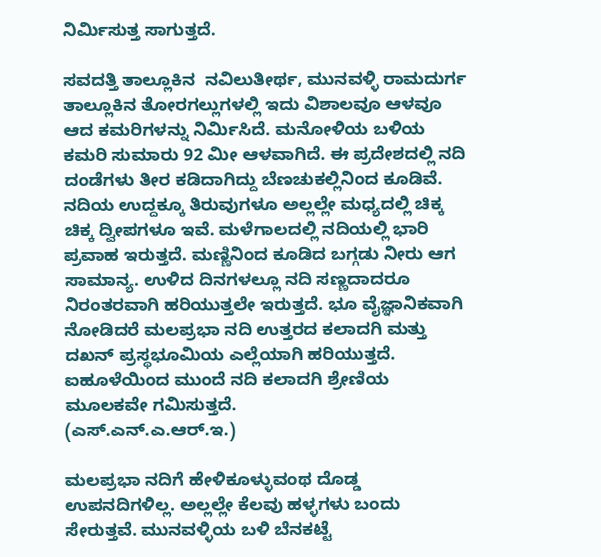ನಿರ್ಮಿಸುತ್ತ ಸಾಗುತ್ತದೆ.

ಸವದತ್ತಿ ತಾಲ್ಲೂಕಿನ  ನವಿಲುತೀರ್ಥ, ಮುನವಳ್ಳಿ ರಾಮದುರ್ಗ ತಾಲ್ಲೂಕಿನ ತೋರಗಲ್ಲುಗಳಲ್ಲಿ ಇದು ವಿಶಾಲವೂ ಆಳವೂ ಆದ ಕಮರಿಗಳನ್ನು ನಿರ್ಮಿಸಿದೆ. ಮನೋಳಿಯ ಬಳಿಯ ಕಮರಿ ಸುಮಾರು 92 ಮೀ ಆಳವಾಗಿದೆ. ಈ ಪ್ರದೇಶದಲ್ಲಿ ನದಿ ದಂಡೆಗಳು ತೀರ ಕಡಿದಾಗಿದ್ದು ಬೆಣಚುಕಲ್ಲಿನಿಂದ ಕೂಡಿವೆ. ನದಿಯ ಉದ್ದಕ್ಕೂ ತಿರುವುಗಳೂ ಅಲ್ಲಲ್ಲೇ ಮಧ್ಯದಲ್ಲಿ ಚಿಕ್ಕ ಚಿಕ್ಕ ದ್ವೀಪಗಳೂ ಇವೆ. ಮಳೆಗಾಲದಲ್ಲಿ ನದಿಯಲ್ಲಿ ಭಾರಿ ಪ್ರವಾಹ ಇರುತ್ತದೆ. ಮಣ್ಣಿನಿಂದ ಕೂಡಿದ ಬಗ್ಗಡು ನೀರು ಆಗ ಸಾಮಾನ್ಯ. ಉಳಿದ ದಿನಗಳಲ್ಲೂ ನದಿ ಸಣ್ಣದಾದರೂ ನಿರಂತರವಾಗಿ ಹರಿಯುತ್ತಲೇ ಇರುತ್ತದೆ. ಭೂ ವೈಜ್ಞಾನಿಕವಾಗಿ ನೋಡಿದರೆ ಮಲಪ್ರಭಾ ನದಿ ಉತ್ತರದ ಕಲಾದಗಿ ಮತ್ತು  ದಖನ್ ಪ್ರಸ್ಥಭೂಮಿಯ ಎಲ್ಲೆಯಾಗಿ ಹರಿಯುತ್ತದೆ. ಐಹೂಳೆಯಿಂದ ಮುಂದೆ ನದಿ ಕಲಾದಗಿ ಶ್ರೇಣಿಯ ಮೂಲಕವೇ ಗಮಿಸುತ್ತದೆ.
(ಎಸ್.ಎನ್.ಎ.ಆರ್.ಇ.)

ಮಲಪ್ರಭಾ ನದಿಗೆ ಹೇಳಿಕೂಳ್ಳುವಂಥ ದೊಡ್ಡ ಉಪನದಿಗಳಿಲ್ಲ. ಅಲ್ಲಲ್ಲೇ ಕೆಲವು ಹಳ್ಳಗಳು ಬಂದು ಸೇರುತ್ತವೆ. ಮುನವಳ್ಳಿಯ ಬಳಿ ಬೆನಕಟ್ಟೆ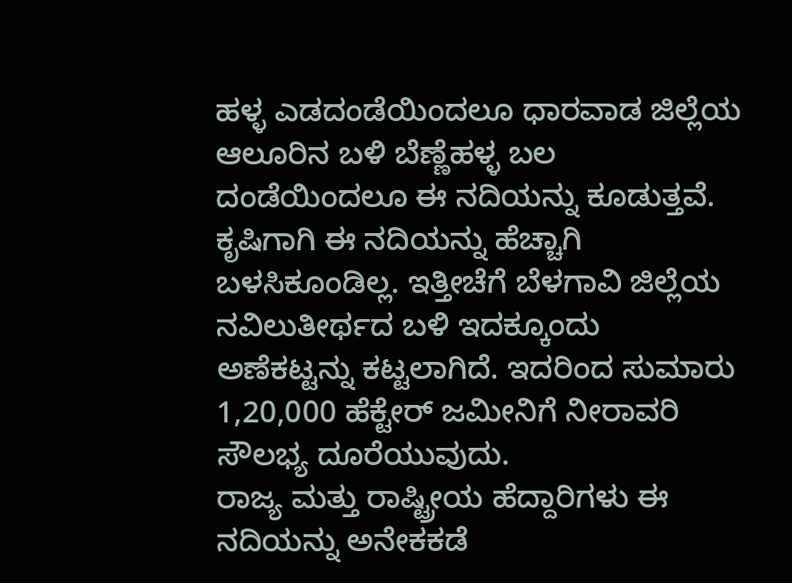ಹಳ್ಳ ಎಡದಂಡೆಯಿಂದಲೂ ಧಾರವಾಡ ಜಿಲ್ಲೆಯ ಆಲೂರಿನ ಬಳಿ ಬೆಣ್ಣೆಹಳ್ಳ ಬಲ ದಂಡೆಯಿಂದಲೂ ಈ ನದಿಯನ್ನು ಕೂಡುತ್ತವೆ. ಕೃಷಿಗಾಗಿ ಈ ನದಿಯನ್ನು ಹೆಚ್ಚಾಗಿ ಬಳಸಿಕೂಂಡಿಲ್ಲ. ಇತ್ತೀಚೆಗೆ ಬೆಳಗಾವಿ ಜಿಲ್ಲೆಯ ನವಿಲುತೀರ್ಥದ ಬಳಿ ಇದಕ್ಕೂಂದು ಅಣೆಕಟ್ಟನ್ನು ಕಟ್ಟಲಾಗಿದೆ. ಇದರಿಂದ ಸುಮಾರು 1,20,000 ಹೆಕ್ಟೇರ್ ಜಮೀನಿಗೆ ನೀರಾವರಿ ಸೌಲಭ್ಯ ದೂರೆಯುವುದು.
ರಾಜ್ಯ ಮತ್ತು ರಾಷ್ಟ್ರೀಯ ಹೆದ್ದಾರಿಗಳು ಈ ನದಿಯನ್ನು ಅನೇಕಕಡೆ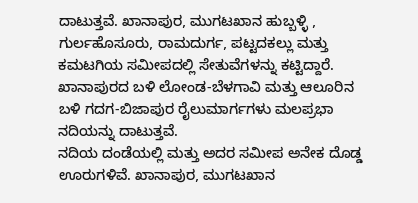ದಾಟುತ್ತವೆ. ಖಾನಾಪುರ, ಮುಗಟಖಾನ ಹುಬ್ಬಳ್ಳಿ , ಗುರ್ಲಹೊಸೂರು, ರಾಮದುರ್ಗ, ಪಟ್ಟದಕಲ್ಲು ಮತ್ತು ಕಮಟಗಿಯ ಸಮೀಪದಲ್ಲಿ ಸೇತುವೆಗಳನ್ನು ಕಟ್ಟಿದ್ದಾರೆ.  ಖಾನಾಪುರದ ಬಳಿ ಲೋಂಡ-ಬೆಳಗಾವಿ ಮತ್ತು ಆಲೂರಿನ ಬಳಿ ಗದಗ-ಬಿಜಾಪುರ ರೈಲುಮಾರ್ಗಗಳು ಮಲಪ್ರಭಾ ನದಿಯನ್ನು ದಾಟುತ್ತವೆ.
ನದಿಯ ದಂಡೆಯಲ್ಲಿ ಮತ್ತು ಅದರ ಸಮೀಪ ಅನೇಕ ದೊಡ್ಡ ಊರುಗಳಿವೆ. ಖಾನಾಪುರ, ಮುಗಟಖಾನ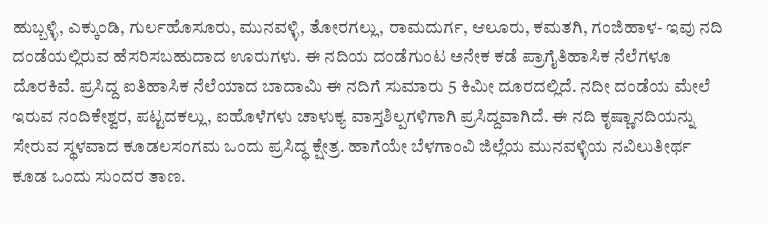ಹುಬ್ಬಳ್ಳಿ, ಎಕ್ಕುಂಡಿ, ಗುರ್ಲಹೊಸೂರು, ಮುನವಳ್ಳಿ, ತೋರಗಲ್ಲು, ರಾಮದುರ್ಗ, ಆಲೂರು, ಕಮತಗಿ, ಗಂಜಿಹಾಳ- ಇವು ನದಿ ದಂಡೆಯಲ್ಲಿರುವ ಹೆಸರಿಸಬಹುದಾದ ಊರುಗಳು. ಈ ನದಿಯ ದಂಡೆಗುಂಟ ಅನೇಕ ಕಡೆ ಪ್ರಾಗೈತಿಹಾಸಿಕ ನೆಲೆಗಳೂ ದೊರಕಿವೆ. ಪ್ರಸಿದ್ದ ಐತಿಹಾಸಿಕ ನೆಲೆಯಾದ ಬಾದಾಮಿ ಈ ನದಿಗೆ ಸುಮಾರು 5 ಕಿಮೀ ದೂರದಲ್ಲಿದೆ. ನದೀ ದಂಡೆಯ ಮೇಲೆ ಇರುವ ನಂದಿಕೇಶ್ವರ, ಪಟ್ಟದಕಲ್ಲು, ಐಹೊಳೆಗಳು ಚಾಳುಕ್ಯ ವಾಸ್ತಶಿಲ್ಪಗಳಿಗಾಗಿ ಪ್ರಸಿದ್ದವಾಗಿದೆ. ಈ ನದಿ ಕೃಷ್ಣಾನದಿಯನ್ನು ಸೇರುವ ಸ್ಥಳವಾದ ಕೂಡಲಸಂಗಮ ಒಂದು ಪ್ರಸಿದ್ಧ ಕ್ಷೇತ್ರ. ಹಾಗೆಯೇ ಬೆಳಗಾಂವಿ ಜಿಲ್ಲೆಯ ಮುನವಳ್ಳಿಯ ನವಿಲುತೀರ್ಥ ಕೂಡ ಒಂದು ಸುಂದರ ತಾಣ.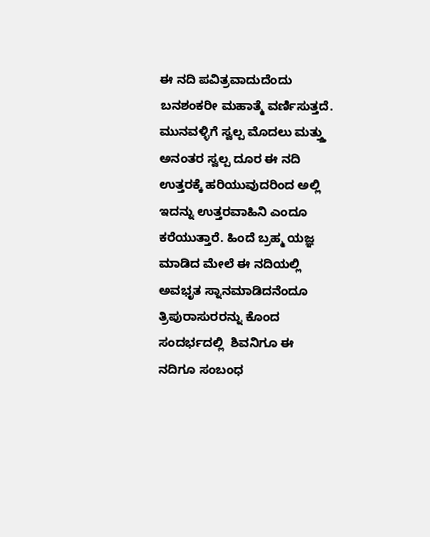ಈ ನದಿ ಪವಿತ್ರವಾದುದೆಂದು ಬನಶಂಕರೀ ಮಹಾತ್ಮೆ ವರ್ಣಿಸುತ್ತದೆ. ಮುನವಳ್ಳಿಗೆ ಸ್ವಲ್ಪ ಮೊದಲು ಮತ್ತ್ತು ಅನಂತರ ಸ್ವಲ್ಪ ದೂರ ಈ ನದಿ ಉತ್ತರಕ್ಕೆ ಹರಿಯುವುದರಿಂದ ಅಲ್ಲಿ ಇದನ್ನು ಉತ್ತರವಾಹಿನಿ ಎಂದೂ ಕರೆಯುತ್ತಾರೆ. ಹಿಂದೆ ಬ್ರಹ್ಮ ಯಜ್ಞ ಮಾಡಿದ ಮೇಲೆ ಈ ನದಿಯಲ್ಲಿ ಅವಭೃತ ಸ್ನಾನಮಾಡಿದನೆಂದೂ  ತ್ರಿಪುರಾಸುರರನ್ನು ಕೊಂದ ಸಂದರ್ಭದಲ್ಲಿ  ಶಿವನಿಗೂ ಈ ನದಿಗೂ ಸಂಬಂಧ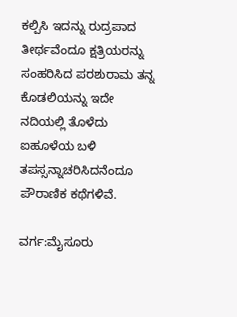ಕಲ್ಪಿಸಿ ಇದನ್ನು ರುದ್ರಪಾದ ತೀರ್ಥವೆಂದೂ ಕ್ಷತ್ರಿಯರನ್ನು ಸಂಹರಿಸಿದ ಪರಶುರಾಮ ತನ್ನ ಕೊಡಲಿಯನ್ನು ಇದೇ ನದಿಯಲ್ಲಿ ತೊಳೆದು ಐಹೂಳೆಯ ಬಳಿ ತಪಸ್ಸನ್ನಾಚರಿಸಿದನೆಂದೂ ಪೌರಾಣಿಕ ಕಥೆಗಳಿವೆ.

ವರ್ಗ:ಮೈಸೂರು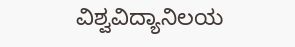ವಿಶ್ವವಿದ್ಯಾನಿಲಯ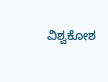ವಿಶ್ವಕೋಶ